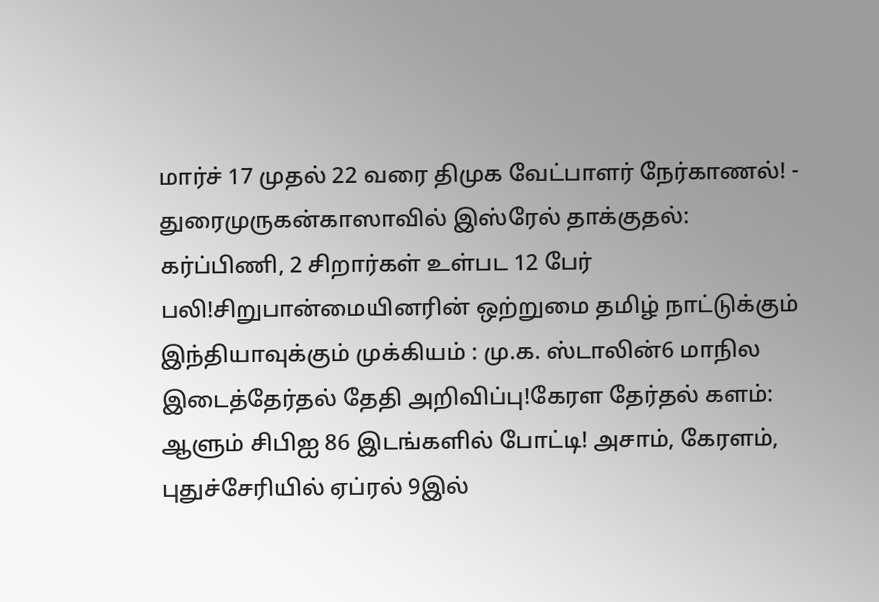மார்ச் 17 முதல் 22 வரை திமுக வேட்பாளர் நேர்காணல்! - துரைமுருகன்காஸாவில் இஸ்ரேல் தாக்குதல்: கர்ப்பிணி, 2 சிறார்கள் உள்பட 12 பேர் பலி!சிறுபான்மையினரின் ஒற்றுமை தமிழ் நாட்டுக்கும் இந்தியாவுக்கும் முக்கியம் : மு.க. ஸ்டாலின்6 மாநில இடைத்தேர்தல் தேதி அறிவிப்பு!கேரள தேர்தல் களம்: ஆளும் சிபிஐ 86 இடங்களில் போட்டி! அசாம், கேரளம், புதுச்சேரியில் ஏப்ரல் 9இல்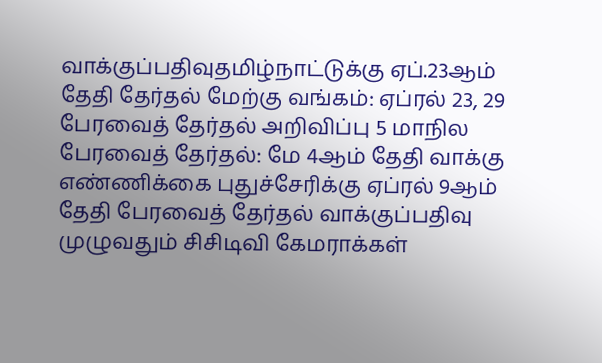வாக்குப்பதிவுதமிழ்நாட்டுக்கு ஏப்.23ஆம் தேதி தேர்தல் மேற்கு வங்கம்: ஏப்ரல் 23, 29 பேரவைத் தேர்தல் அறிவிப்பு 5 மாநில பேரவைத் தேர்தல்: மே 4ஆம் தேதி வாக்கு எண்ணிக்கை புதுச்சேரிக்கு ஏப்ரல் 9ஆம் தேதி பேரவைத் தேர்தல் வாக்குப்பதிவு முழுவதும் சிசிடிவி கேமராக்கள்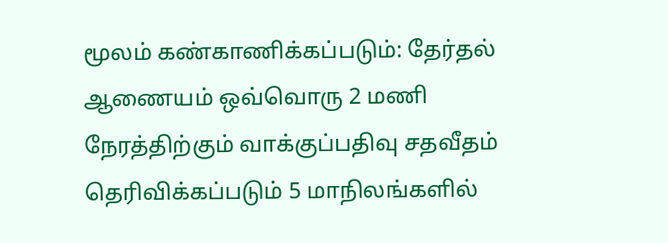மூலம் கண்காணிக்கப்படும்: தேர்தல் ஆணையம் ஒவ்வொரு 2 மணி நேரத்திற்கும் வாக்குப்பதிவு சதவீதம் தெரிவிக்கப்படும் 5 மாநிலங்களில்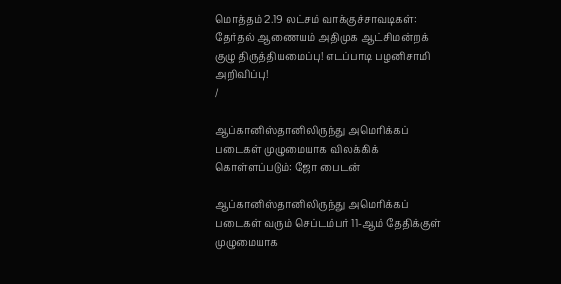மொத்தம் 2.19 லட்சம் வாக்குச்சாவடிகள்: தேர்தல் ஆணையம் அதிமுக ஆட்சிமன்றக் குழு திருத்தியமைப்பு! எடப்பாடி பழனிசாமி அறிவிப்பு!
/

ஆப்கானிஸ்தானிலிருந்து அமெரிக்கப் படைகள் முழுமையாக விலக்கிக் கொள்ளப்படும்: ஜோ பைடன்

ஆப்கானிஸ்தானிலிருந்து அமெரிக்கப் படைகள் வரும் செப்டம்பர் 11-ஆம் தேதிக்குள் முழுமையாக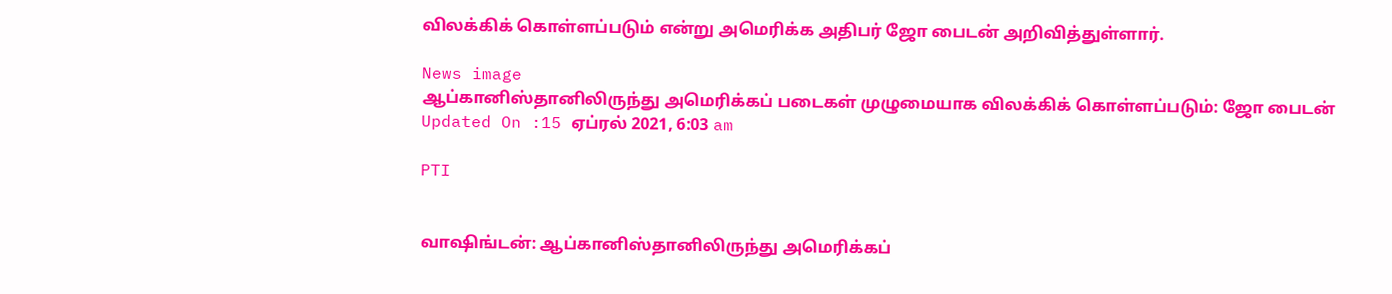விலக்கிக் கொள்ளப்படும் என்று அமெரிக்க அதிபர் ஜோ பைடன் அறிவித்துள்ளார்.

News image
ஆப்கானிஸ்தானிலிருந்து அமெரிக்கப் படைகள் முழுமையாக விலக்கிக் கொள்ளப்படும்: ஜோ பைடன்
Updated On :15 ஏப்ரல் 2021, 6:03 am

PTI


வாஷிங்டன்: ஆப்கானிஸ்தானிலிருந்து அமெரிக்கப்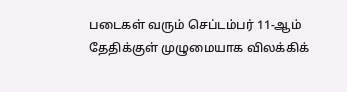படைகள் வரும் செப்டம்பர் 11-ஆம் தேதிக்குள் முழுமையாக விலக்கிக்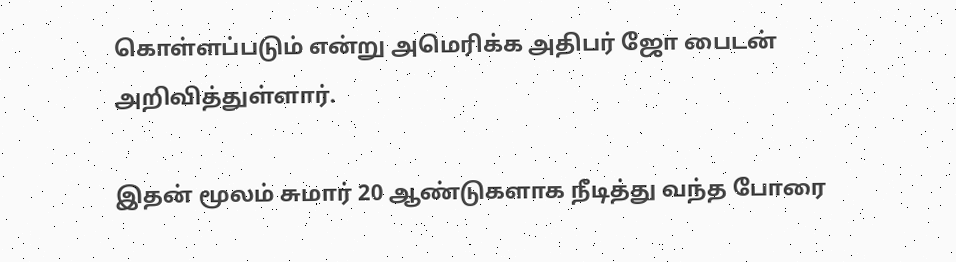கொள்ளப்படும் என்று அமெரிக்க அதிபர் ஜோ பைடன் அறிவித்துள்ளார்.

இதன் மூலம் சுமார் 20 ஆண்டுகளாக நீடித்து வந்த போரை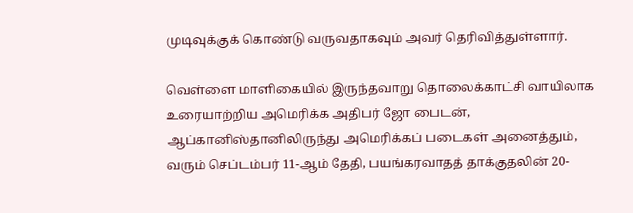முடிவுக்குக் கொண்டு வருவதாகவும் அவர் தெரிவித்துள்ளார்.

வெள்ளை மாளிகையில் இருந்தவாறு தொலைக்காட்சி வாயிலாக உரையாற்றிய அமெரிக்க அதிபர் ஜோ பைடன், ஆப்கானிஸ்தானிலிருந்து அமெரிக்கப் படைகள் அனைத்தும், வரும் செப்டம்பர் 11-ஆம் தேதி, பயங்கரவாதத் தாக்குதலின் 20-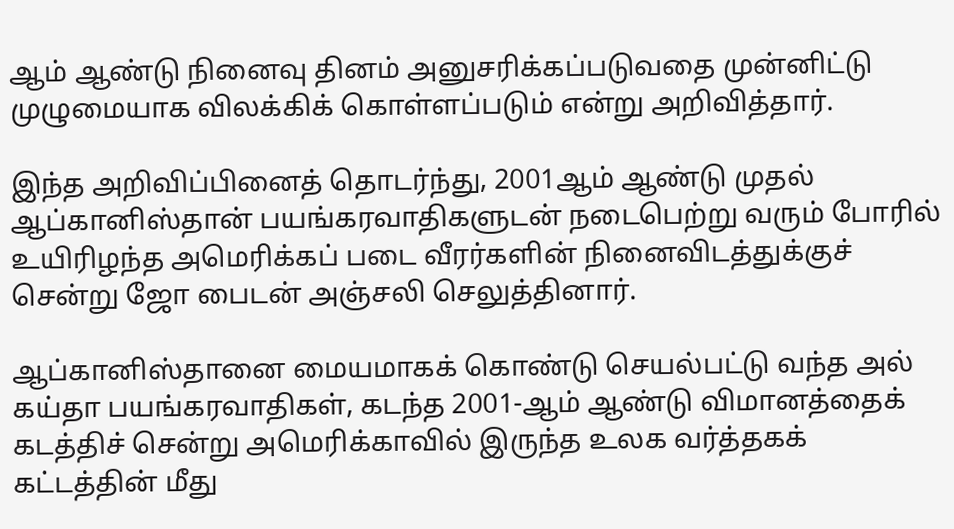ஆம் ஆண்டு நினைவு தினம் அனுசரிக்கப்படுவதை முன்னிட்டு முழுமையாக விலக்கிக் கொள்ளப்படும் என்று அறிவித்தார்.

இந்த அறிவிப்பினைத் தொடர்ந்து, 2001ஆம் ஆண்டு முதல் ஆப்கானிஸ்தான் பயங்கரவாதிகளுடன் நடைபெற்று வரும் போரில் உயிரிழந்த அமெரிக்கப் படை வீரர்களின் நினைவிடத்துக்குச் சென்று ஜோ பைடன் அஞ்சலி செலுத்தினார்.

ஆப்கானிஸ்தானை மையமாகக் கொண்டு செயல்பட்டு வந்த அல் கய்தா பயங்கரவாதிகள், கடந்த 2001-ஆம் ஆண்டு விமானத்தைக் கடத்திச் சென்று அமெரிக்காவில் இருந்த உலக வர்த்தகக் கட்டத்தின் மீது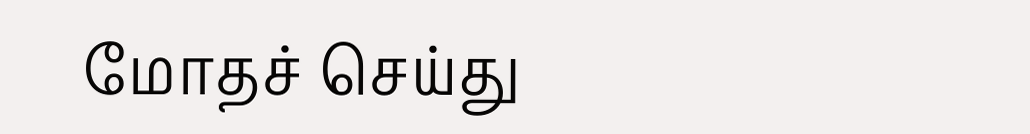மோதச் செய்து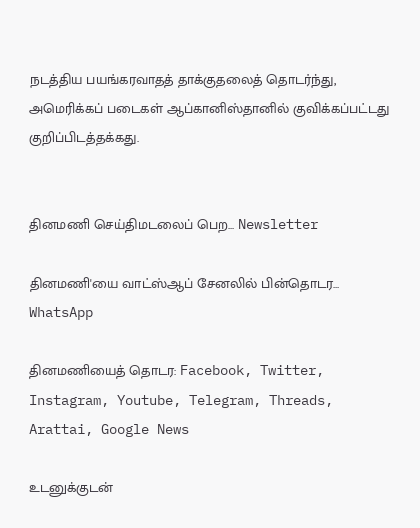நடத்திய பயங்கரவாதத் தாக்குதலைத் தொடர்ந்து, அமெரிக்கப் படைகள் ஆப்கானிஸ்தானில் குவிக்கப்பட்டது குறிப்பிடத்தக்கது.


தினமணி செய்திமடலைப் பெற... Newsletter

தினமணி'யை வாட்ஸ்ஆப் சேனலில் பின்தொடர... WhatsApp

தினமணியைத் தொடர: Facebook, Twitter, Instagram, Youtube, Telegram, Threads, Arattai, Google News

உடனுக்குடன்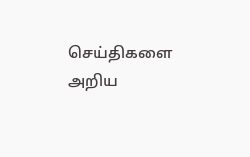செய்திகளை அறிய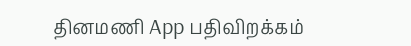தினமணி App பதிவிறக்கம்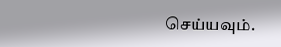செய்யவும்.